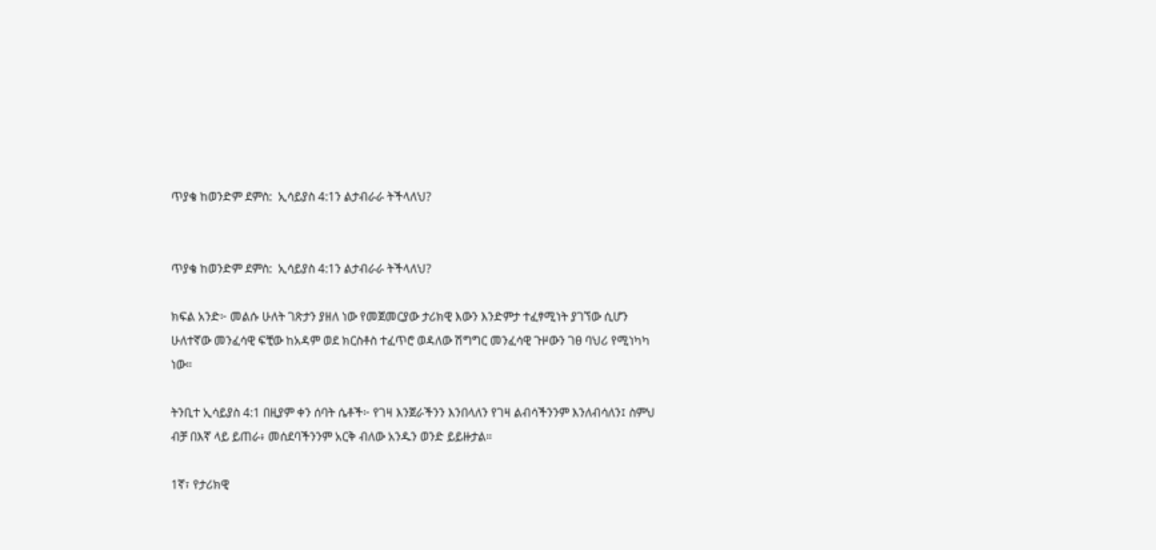ጥያቄ ከወንድም ደምስ:  ኢሳይያስ 4:1ን ልታብራራ ትችላለህ?


ጥያቄ ከወንድም ደምስ:  ኢሳይያስ 4:1ን ልታብራራ ትችላለህ?

ክፍል አንድ፦ መልሱ ሁለት ገጽታን ያዘለ ነው የመጀመርያው ታሪክዊ እውን እንድምታ ተፈፃሚነት ያገኘው ሲሆን ሁለተኛው መንፈሳዊ ፍቺው ከአዳም ወደ ክርስቶስ ተፈጥሮ ወዳለው ሽግግር መንፈሳዊ ጉዞውን ገፀ ባህሪ የሚነካካ ነው።

ትንቢተ ኢሳይያስ 4:1 በዚያም ቀን ሰባት ሴቶች፦ የገዛ እንጀራችንን እንበላለን የገዛ ልብሳችንንም እንለብሳለን፤ ስምህ ብቻ በእኛ ላይ ይጠራ፥ መሰደባችንንም አርቅ ብለው አንዱን ወንድ ይይዙታል።

1ኛ፣ የታሪክዊ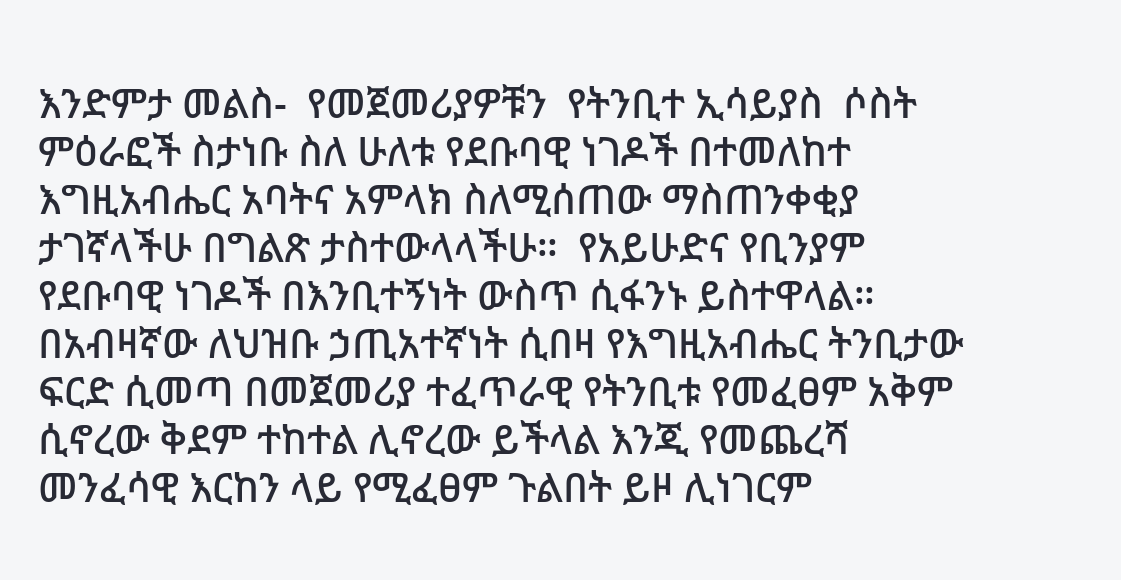እንድምታ መልስ-  የመጀመሪያዎቹን  የትንቢተ ኢሳይያስ  ሶስት  ምዕራፎች ስታነቡ ስለ ሁለቱ የደቡባዊ ነገዶች በተመለከተ እግዚአብሔር አባትና አምላክ ስለሚሰጠው ማስጠንቀቂያ ታገኛላችሁ በግልጽ ታስተውላላችሁ።  የአይሁድና የቢንያም የደቡባዊ ነገዶች በእንቢተኝነት ውስጥ ሲፋንኑ ይስተዋላል። በአብዛኛው ለህዝቡ ኃጢአተኛነት ሲበዛ የእግዚአብሔር ትንቢታው ፍርድ ሲመጣ በመጀመሪያ ተፈጥራዊ የትንቢቱ የመፈፀም አቅም ሲኖረው ቅደም ተከተል ሊኖረው ይችላል እንጂ የመጨረሻ  መንፈሳዊ እርከን ላይ የሚፈፀም ጉልበት ይዞ ሊነገርም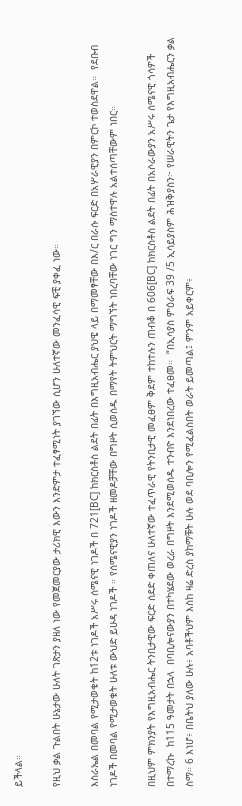ይችላል።

የዚህ ቃል ጉልበት ሁኔታው ሁለት ገጽታን ያዘለ ነው የመጀመርያው ታሪክዊ እውን እንድምታ ተፈፃሚነት ያገኘው ሲሆን ሁለተኛው መንፈሳዊ ፍቺ ያቀፈ ነው።

እስራኤል በመባል የሚታወቁት ከ12ቱ ነገዶች አሥሩ ሰሜናዊ ነገዶች በ 721[BC] ከክርስቶስ ልደት በፊት በእግዚአብሔር ያህዌ ላይ በማመፃቸው በእ/ር በራሱ ፍርድ በአሦራዊያን በምርኮ ተወስደዋል።  የደቡብ ነገዶች በመባል የሚታወቁት ሁለቱ ውህድ ይሁዳ ነገዶች ። የሰሜናዊያን ነገዶች ዘመዶቻቸው በግዞት ሲወሰዱ በማየት ትምህርት ማግኘት ነበረባቸው ነገር ግን ማስተዋሉ አልተሰጣቸውም ነበር።

በዚህም ምክንያት የእግዚአብሔር ትንቢታዊው ፍርድ ሰደድ ቀጠለና ሁለተኛው ተፈጥራዊ የትንቢታዊ መፈፀም ቅደም ተከተሉን ጠብቆ በ 606[BC] ከክርስቶስ ልደት በፊት በአሶራውያን አሥሩ ሰሜናዊ ጎሳዎች በተማረኩ  ከ115 ዓመታት በኋላ  በባቢሎናውያን በተካሄደው ወረራ በግዞት እንደሚወሰዱ ተንብዮ እንደነበረው ተፈፀመ።  “በኢሳያስ ምዕራፍ 39 /5 ኢሳይያስም ሕዝቅያስን፦ የሠራዊትን ጌታ የእግዚአብሔርን ቃል ስማ። 6 እነሆ፥ በቤትህ ያለው ሁሉ፥ አባቶችህም እስከ ዛሬ ድረስ ያከማቹት ሁሉ ወደ ባቢሎን የሚፈልስበት ወራት ይመጣል፤ ምንም አይቀርም፥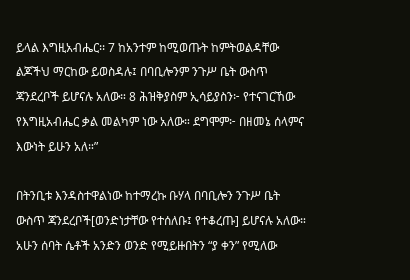ይላል እግዚአብሔር፡፡ 7 ከአንተም ከሚወጡት ከምትወልዳቸው ልጆችህ ማርከው ይወስዳሉ፤ በባቢሎንም ንጉሥ ቤት ውስጥ ጃንደረቦች ይሆናሉ አለው። 8 ሕዝቅያስም ኢሳይያስን፦ የተናገርኸው የእግዚአብሔር ቃል መልካም ነው አለው። ደግሞም፦ በዘመኔ ሰላምና እውነት ይሁን አለ።”

በትንቢቱ እንዳስተዋልነው ከተማረኩ ቡሃላ በባቢሎን ንጉሥ ቤት ውስጥ ጃንደረቦች[ወንድነታቸው የተሰለቡ፤ የተቆረጡ] ይሆናሉ አለው። አሁን ሰባት ሴቶች አንድን ወንድ የሚይዙበትን “ያ ቀን” የሚለው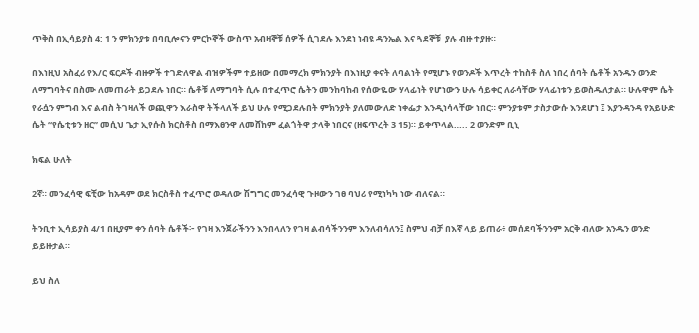ጥቅስ በኢሳይያስ 4: 1 ን ምክንያቱ በባቢሎናን ምርኮኞች ውስጥ አብዛኞቹ ሰዎች ሲገደሉ እንደነ ነብዩ ዳንኤል እና ጓደኞቹ  ያሉ ብዙ ተያዙ።

በእነዚህ አስፈሪ የእ/ር ፍርዶች ብዙዎች ተገድለዋል ብዝዎችም ተይዘው በመማረክ ምክንያት በእነዚያ ቀናት ለባልነት የሚሆኑ የወንዶች እጥረት ተከስቶ ስለ ነበረ ሰባት ሴቶች አንዱን ወንድ ለማግባትና በስሙ ለመጠራት ይጋደሉ ነበር። ሴቶቹ ለማግባት ሲሉ በተፈጥሮ ሴትን መንከባከብ የሰውዬው ሃላፊነት የሆነውን ሁሉ ሳይቀር ለራሳቸው ሃላፊነቱን ይወስዱለታል። ሁሉዋም ሴት የራሷን ምግብ እና ልብስ ትገዛለች ወጪዋን እራስዋ ትችላለች ይህ ሁሉ የሚጋደሉበት ምክንያት ያለመውለድ ነቀፌታ እንዲነሳላቸው ነበር። ምንያቱም ታስታውሱ እንደሆነ ፤ እያንዳንዳ የአይሁድ ሴት “የሴቲቱን ዘር” መሲህ ጌታ ኢየሱስ ክርስቶስ በማእፀንዋ ለመሸከም ፈልጎትዋ ታላቅ ነበርና (ዘፍጥረት 3 15)። ይቀጥላል….. 2 ወንድም ቢኒ

ክፍል ሁለት

2ኛ። መንፈሳዊ ፍቺው ከአዳም ወደ ክርስቶስ ተፈጥሮ ወዳለው ሽግግር መንፈሳዊ ጉዞውን ገፀ ባህሪ የሚነካካ ነው ብለናል።

ትንቢተ ኢሳይያስ 4/1 በዚያም ቀን ሰባት ሴቶች፦ የገዛ እንጀራችንን እንበላለን የገዛ ልብሳችንንም እንለብሳለን፤ ስምህ ብቻ በእኛ ላይ ይጠራ፥ መሰደባችንንም አርቅ ብለው አንዱን ወንድ ይይዙታል።

ይህ ስለ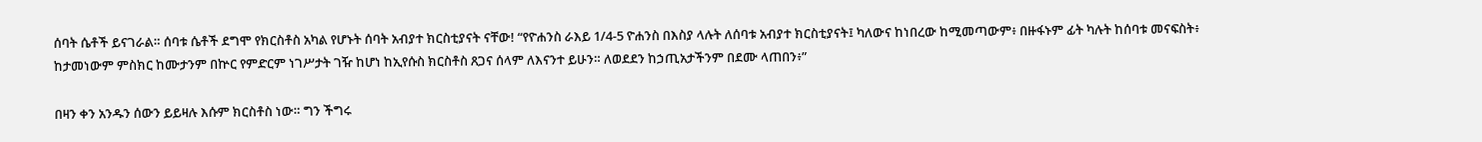ሰባት ሴቶች ይናገራል። ሰባቱ ሴቶች ደግሞ የክርስቶስ አካል የሆኑት ሰባት አብያተ ክርስቲያናት ናቸው! “የዮሐንስ ራእይ 1/4-5 ዮሐንስ በእስያ ላሉት ለሰባቱ አብያተ ክርስቲያናት፤ ካለውና ከነበረው ከሚመጣውም፥ በዙፋኑም ፊት ካሉት ከሰባቱ መናፍስት፥ ከታመነውም ምስክር ከሙታንም በኵር የምድርም ነገሥታት ገዥ ከሆነ ከኢየሱስ ክርስቶስ ጸጋና ሰላም ለእናንተ ይሁን። ለወደደን ከኃጢአታችንም በደሙ ላጠበን፥”

በዛን ቀን አንዱን ሰውን ይይዛሉ እሱም ክርስቶስ ነው። ግን ችግሩ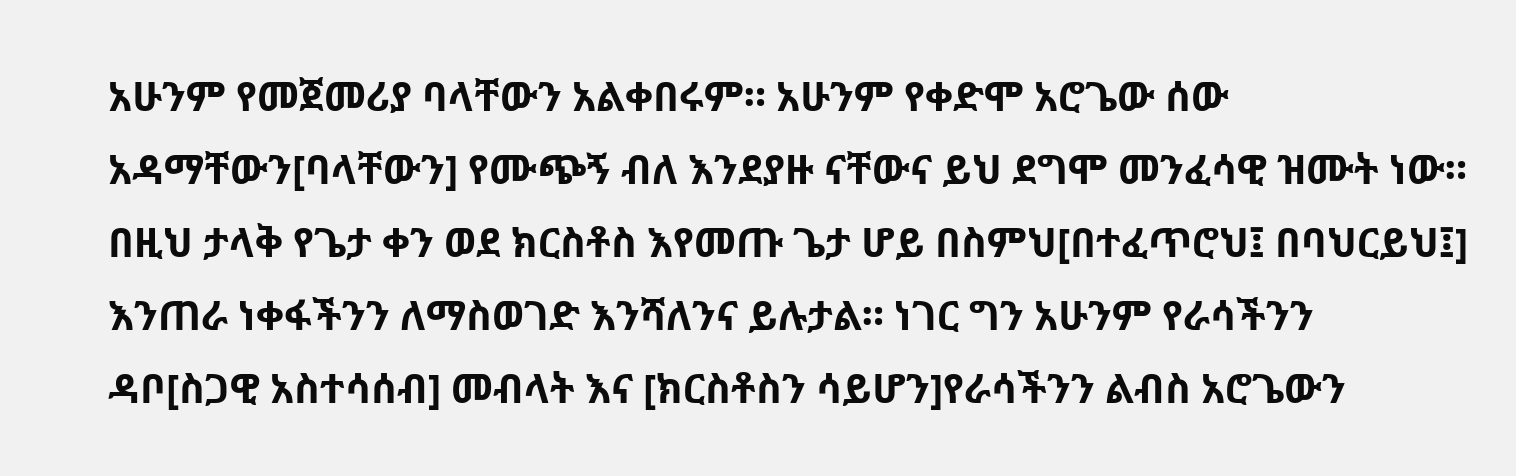አሁንም የመጀመሪያ ባላቸውን አልቀበሩም። አሁንም የቀድሞ አሮጌው ሰው አዳማቸውን[ባላቸውን] የሙጭኝ ብለ እንደያዙ ናቸውና ይህ ደግሞ መንፈሳዊ ዝሙት ነው። በዚህ ታላቅ የጌታ ቀን ወደ ክርስቶስ እየመጡ ጌታ ሆይ በስምህ[በተፈጥሮህ፤ በባህርይህ፤] እንጠራ ነቀፋችንን ለማስወገድ እንሻለንና ይሉታል። ነገር ግን አሁንም የራሳችንን ዳቦ[ስጋዊ አስተሳሰብ] መብላት እና [ክርስቶስን ሳይሆን]የራሳችንን ልብስ አሮጌውን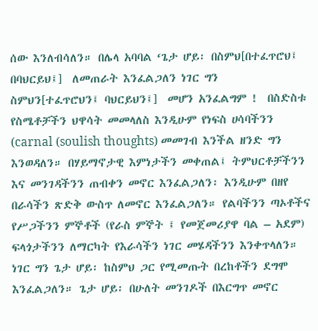ሰው እንለብሳለን። በሌላ አባባል ‘ጌታ ሆይ፡ በስምህ[በተፈጥሮህ፤ በባህርይህ፤]  ለመጠራት እንፈልጋለን ነገር ግን ስምህን[ተፈጥሮህን፤ ባህርይህን፤]  መሆን አንፈልግም !  በስድስቱ የስሜቶቻችን ህዋሳት መመላለስ እንዲሁም የነፍስ ሀሳባችንን (carnal (soulish thoughts) መመገብ እንችል ዘንድ ግን እንወዳለን። በሃይማኖታዊ እምነታችን መቀጠል፤ ትምህርቶቻችንን እና መንገዳችንን ጠብቀን መኖር እንፈልጋለን፡ እንዲሁም በዘየ በራሳችን ጽድቅ ውስጥ ለመኖር እንፈልጋለን። የልባችንን ጣኦቶችና የሥጋችንን ምኞቶች (የራስ ምኞት ፤ የመጀመሪያዋ ባል – አደም) ፍላጎታችንን ለማርካት የእራሳችን ነገር መሄዳችንን እንቀጥላለን። ነገር ግን ጌታ ሆይ፡ ከስምህ ጋር የሚመጡት በረከቶችን ደግሞ እንፈልጋለን። ጌታ ሆይ፡ በሁለት መንገዶች በእርግጥ መኖር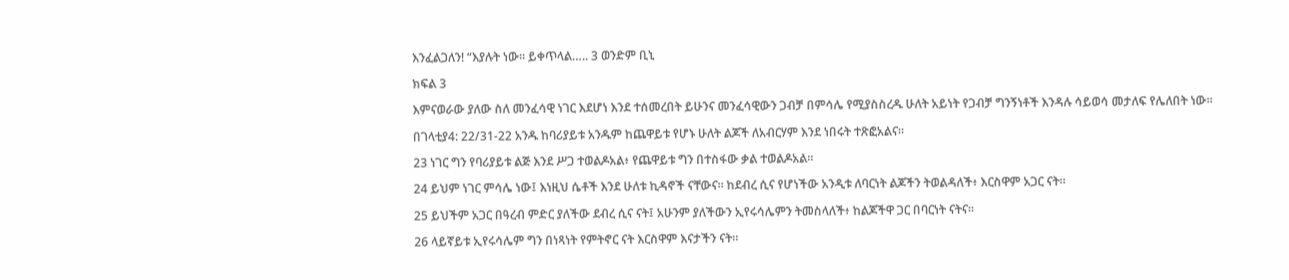እንፈልጋለን! “እያሉት ነው። ይቀጥላል….. 3 ወንድም ቢኒ

ክፍል 3

እምናወራው ያለው ስለ መንፈሳዊ ነገር እደሆነ እንደ ተሰመረበት ይሁንና መንፈሳዊውን ጋብቻ በምሳሌ የሚያስስረዱ ሁለት አይነት የጋብቻ ግንኝነቶች እንዳሉ ሳይወሳ መታለፍ የሌለበት ነው።

በገላቲያ4: 22/31-22 አንዱ ከባሪያይቱ አንዱም ከጨዋይቱ የሆኑ ሁለት ልጆች ለአብርሃም እንደ ነበሩት ተጽፎአልና።

23 ነገር ግን የባሪያይቱ ልጅ እንደ ሥጋ ተወልዶአል፥ የጨዋይቱ ግን በተስፋው ቃል ተወልዶአል።

24 ይህም ነገር ምሳሌ ነው፤ እነዚህ ሴቶች እንደ ሁለቱ ኪዳኖች ናቸውና። ከደብረ ሲና የሆነችው አንዲቱ ለባርነት ልጆችን ትወልዳለች፥ እርስዋም አጋር ናት።

25 ይህችም አጋር በዓረብ ምድር ያለችው ደብረ ሲና ናት፤ አሁንም ያለችውን ኢየሩሳሌምን ትመስላለች፥ ከልጆችዋ ጋር በባርነት ናትና።

26 ላይኛይቱ ኢየሩሳሌም ግን በነጻነት የምትኖር ናት እርስዋም እናታችን ናት።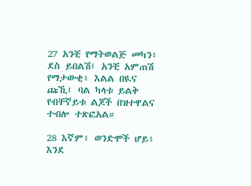27 አንቺ የማትወልጅ መካን፥ ደስ ይበልሽ፤ አንቺ አምጠሽ የማታውቂ፥ እልል በዪና ጩኺ፤ ባል ካላቱ ይልቅ የብቸኛይቱ ልጆች በዝተዋልና ተብሎ ተጽፎአል።

28 እኛም፥ ወንድሞች ሆይ፥ እንደ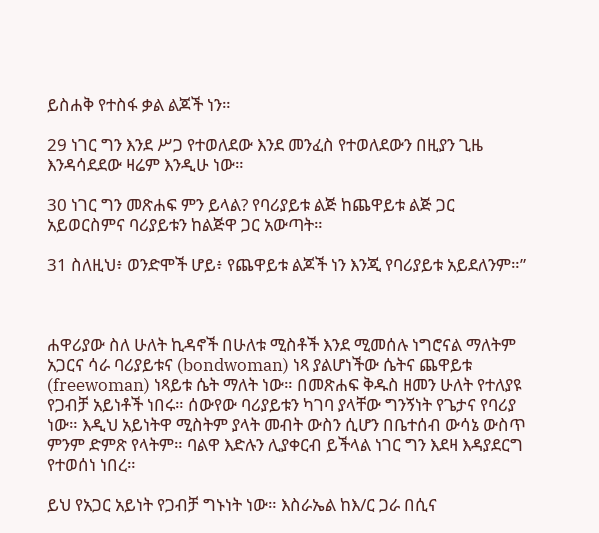ይስሐቅ የተስፋ ቃል ልጆች ነን።

29 ነገር ግን እንደ ሥጋ የተወለደው እንደ መንፈስ የተወለደውን በዚያን ጊዜ እንዳሳደደው ዛሬም እንዲሁ ነው።

30 ነገር ግን መጽሐፍ ምን ይላል? የባሪያይቱ ልጅ ከጨዋይቱ ልጅ ጋር አይወርስምና ባሪያይቱን ከልጅዋ ጋር አውጣት።

31 ስለዚህ፥ ወንድሞች ሆይ፥ የጨዋይቱ ልጆች ነን እንጂ የባሪያይቱ አይደለንም።”



ሐዋሪያው ስለ ሁለት ኪዳኖች በሁለቱ ሚስቶች እንደ ሚመሰሉ ነግሮናል ማለትም አጋርና ሳራ ባሪያይቱና (bondwoman) ነጻ ያልሆነችው ሴትና ጨዋይቱ (freewoman) ነጻይቱ ሴት ማለት ነው። በመጽሐፍ ቅዱስ ዘመን ሁለት የተለያዩ የጋብቻ አይነቶች ነበሩ። ሰውየው ባሪያይቱን ካገባ ያላቸው ግንኝነት የጌታና የባሪያ ነው። እዲህ አይነትዋ ሚስትም ያላት መብት ውስን ሲሆን በቤተሰብ ውሳኔ ውስጥ ምንም ድምጽ የላትም። ባልዋ እድሉን ሊያቀርብ ይችላል ነገር ግን እደዛ እዳያደርግ የተወሰነ ነበረ።

ይህ የአጋር አይነት የጋብቻ ግኑነት ነው። እስራኤል ከእ/ር ጋራ በሲና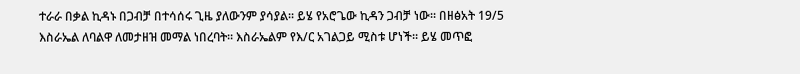ተራራ በቃል ኪዳኑ በጋብቻ በተሳሰሩ ጊዜ ያለውንም ያሳያል። ይሄ የአሮጌው ኪዳን ጋብቻ ነው። በዘፅአት 19/5 እስራኤል ለባልዋ ለመታዘዝ መማል ነበረባት። እስራኤልም የእ/ር አገልጋይ ሚስቱ ሆነች። ይሄ መጥፎ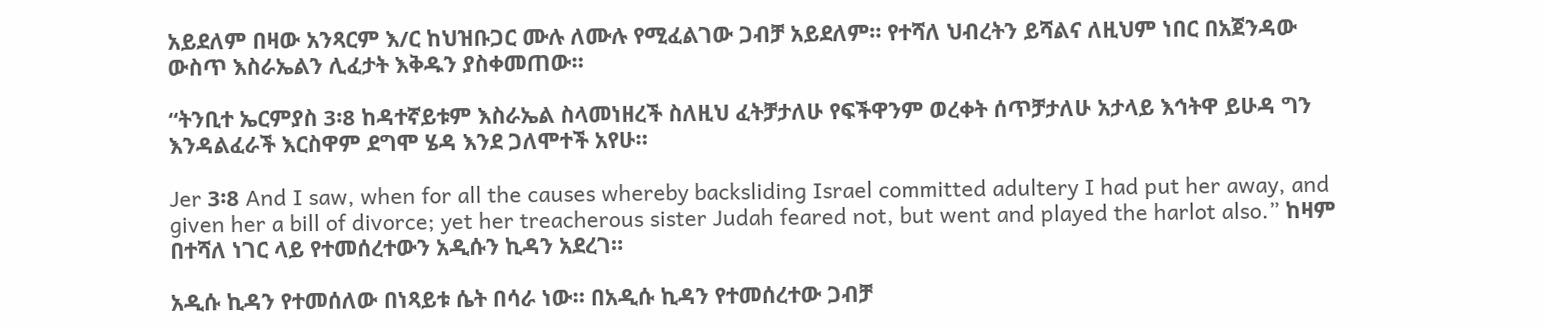አይደለም በዛው አንጻርም እ/ር ከህዝቡጋር ሙሉ ለሙሉ የሚፈልገው ጋብቻ አይደለም። የተሻለ ህብረትን ይሻልና ለዚህም ነበር በአጀንዳው ውስጥ እስራኤልን ሊፈታት እቅዱን ያስቀመጠው።

“ትንቢተ ኤርምያስ 3፡8 ከዳተኛይቱም እስራኤል ስላመነዘረች ስለዚህ ፈትቻታለሁ የፍችዋንም ወረቀት ሰጥቻታለሁ አታላይ እኅትዋ ይሁዳ ግን እንዳልፈራች እርስዋም ደግሞ ሄዳ እንደ ጋለሞተች አየሁ።

Jer 3፡8 And I saw, when for all the causes whereby backsliding Israel committed adultery I had put her away, and given her a bill of divorce; yet her treacherous sister Judah feared not, but went and played the harlot also.” ከዛም በተሻለ ነገር ላይ የተመሰረተውን አዲሱን ኪዳን አደረገ።

አዲሱ ኪዳን የተመሰለው በነጻይቱ ሴት በሳራ ነው። በአዲሱ ኪዳን የተመሰረተው ጋብቻ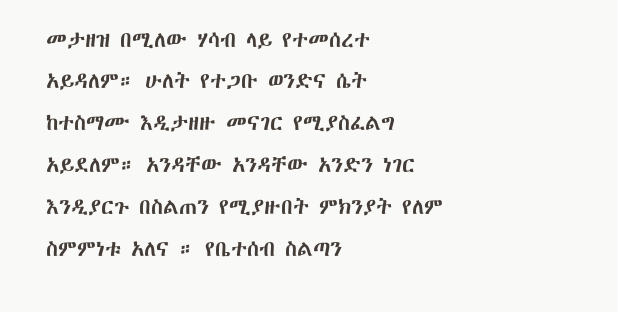መታዘዝ በሚለው ሃሳብ ላይ የተመሰረተ አይዳለም። ሁለት የተጋቡ ወንድና ሴት ከተስማሙ እዲታዘዙ መናገር የሚያስፈልግ አይደለም። አንዳቸው አንዳቸው አንድን ነገር እንዲያርጉ በስልጠን የሚያዙበት ምክንያት የለም ስምምነቱ አለና ። የቤተሰብ ስልጣን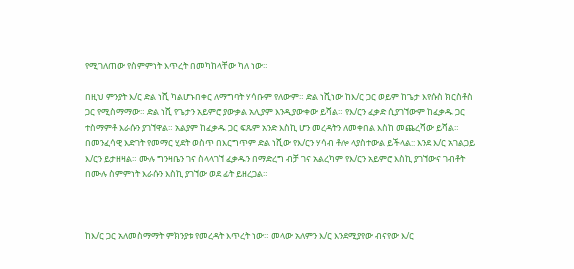የሚገለጠው የስምምነት እጥረት በመካከላቸው ካለ ነው።

በዚህ ምንያት እ/ር ድል ነሺ ካልሆኑበቀር ለማግባት ሃሳቡም የለውም። ድል ነሺነው ከእ/ር ጋር ወይም ከጌታ እየሱስ ክርስቶስ ጋር የሚስማማው። ድል ነሺ የጌታን አይምሮ ያውቃል አሊያም እንዲያውቀው ይሻል። የእ/ርን ፈቃድ ሲያገኘውም ከፈቃዱ ጋር ተስማምቶ እራሱን ያገኘዋል። አልያም ከፈቃዱ ጋር ፍጹም አንድ እስኪ ሆን መረዳትን ለመቀበል እስከ መጨረሻው ይሻል። በመንፈሳዊ እድገት የመማር ሂደት ወስጥ በእርግጥም ድል ነሺው የእ/ርን ሃሳብ ቶሎ ላያስተውል ይችላል:: እንደ እ/ር አገልጋይ እ/ርን ይታዘዛል። ሙሉ ግንዛቤን ገና ስላላገኘ ፈቃዱን በማድረግ ብቻ ገና አልረካም የእ/ርን አይምሮ እስኪ ያገኘውና ገብቶት በሙሉ ስምምነት እራሱን እስኪ ያገኘው ወደ ፊት ይዘረጋል።



ከእ/ር ጋር አለመስማማት ምክንያቱ የመረዳት እጥረት ነው። መላው አለምን እ/ር እንደሚያየው ብናየው እ/ር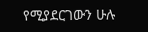የሚያደርገውን ሁሉ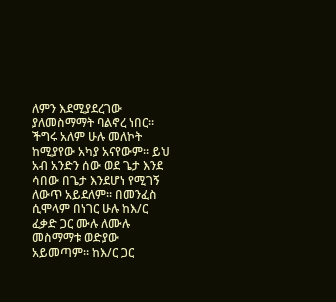ለምን እደሚያደረገው ያለመስማማት ባልኖረ ነበር። ችግሩ አለም ሁሉ መለኮት ከሚያየው አካያ አናየውም። ይህ አብ አንድን ሰው ወደ ጌታ እንደ ሳበው በጌታ እንደሆነ የሚገኝ ለውጥ አይደለም። በመንፈስ ሲሞላም በነገር ሁሉ ከእ/ር ፈቃድ ጋር ሙሉ ለሙሉ መስማማቱ ወድያው አይመጣም። ከእ/ር ጋር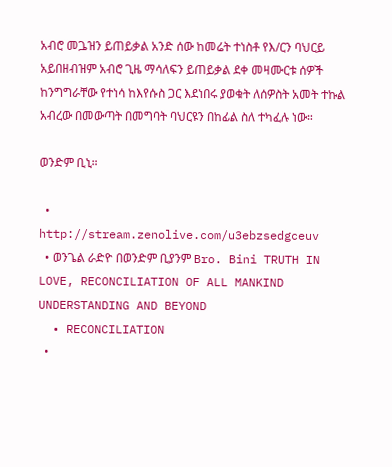አብሮ መጔዝን ይጠይቃል አንድ ሰው ከመሬት ተነስቶ የእ/ርን ባህርይ አይበዘብዝም አብሮ ጊዜ ማሳለፍን ይጠይቃል ደቀ መዛሙርቱ ሰዎች ከንግግራቸው የተነሳ ከእየሱስ ጋር እደነበሩ ያወቁት ለሰዎስት አመት ተኩል አብረው በመውጣት በመግባት ባህርዩን በከፊል ስለ ተካፈሉ ነው።

ወንድም ቢኒ።

  • http://stream.zenolive.com/u3ebzsedgceuv
  • ወንጌል ራድዮ በወንድም ቢያንም Bro. Bini TRUTH IN LOVE, RECONCILIATION OF ALL MANKIND UNDERSTANDING AND BEYOND
  • RECONCILIATION
  •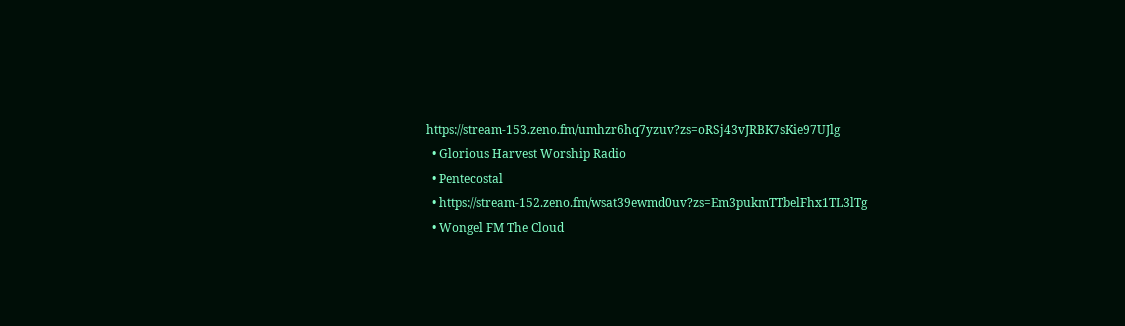https://stream-153.zeno.fm/umhzr6hq7yzuv?zs=oRSj43vJRBK7sKie97UJlg
  • Glorious Harvest Worship Radio
  • Pentecostal
  • https://stream-152.zeno.fm/wsat39ewmd0uv?zs=Em3pukmTTbelFhx1TL3lTg
  • Wongel FM The Cloud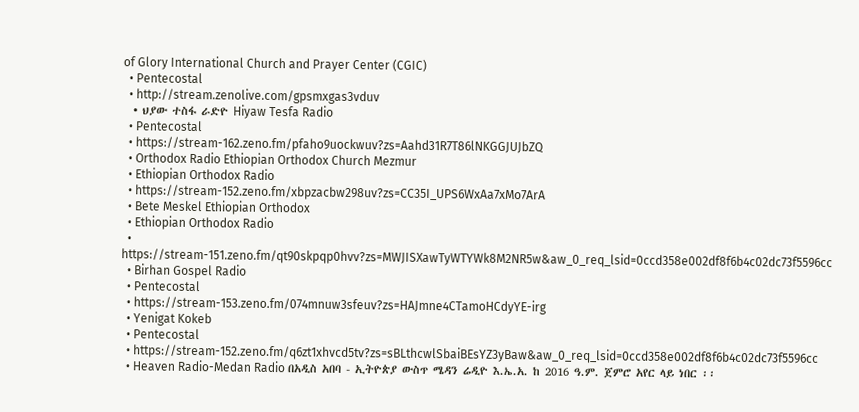of Glory International Church and Prayer Center (CGIC)
  • Pentecostal
  • http://stream.zenolive.com/gpsmxgas3vduv
  • ህያው ተስፋ ራድዮ Hiyaw Tesfa Radio
  • Pentecostal
  • https://stream-162.zeno.fm/pfaho9uockwuv?zs=Aahd31R7T86lNKGGJUJbZQ
  • Orthodox Radio Ethiopian Orthodox Church Mezmur
  • Ethiopian Orthodox Radio
  • https://stream-152.zeno.fm/xbpzacbw298uv?zs=CC35I_UPS6WxAa7xMo7ArA
  • Bete Meskel Ethiopian Orthodox
  • Ethiopian Orthodox Radio
  • https://stream-151.zeno.fm/qt90skpqp0hvv?zs=MWJISXawTyWTYWk8M2NR5w&aw_0_req_lsid=0ccd358e002df8f6b4c02dc73f5596cc
  • Birhan Gospel Radio
  • Pentecostal
  • https://stream-153.zeno.fm/074mnuw3sfeuv?zs=HAJmne4CTamoHCdyYE-irg
  • Yenigat Kokeb
  • Pentecostal
  • https://stream-152.zeno.fm/q6zt1xhvcd5tv?zs=sBLthcwlSbaiBEsYZ3yBaw&aw_0_req_lsid=0ccd358e002df8f6b4c02dc73f5596cc
  • Heaven Radio-Medan Radio በአዲስ አበባ - ኢትዮጵያ ውስጥ ሜዳን ሬዲዮ እ.ኤ.አ. ከ 2016 ዓ.ም. ጀምሮ አየር ላይ ነበር ፡፡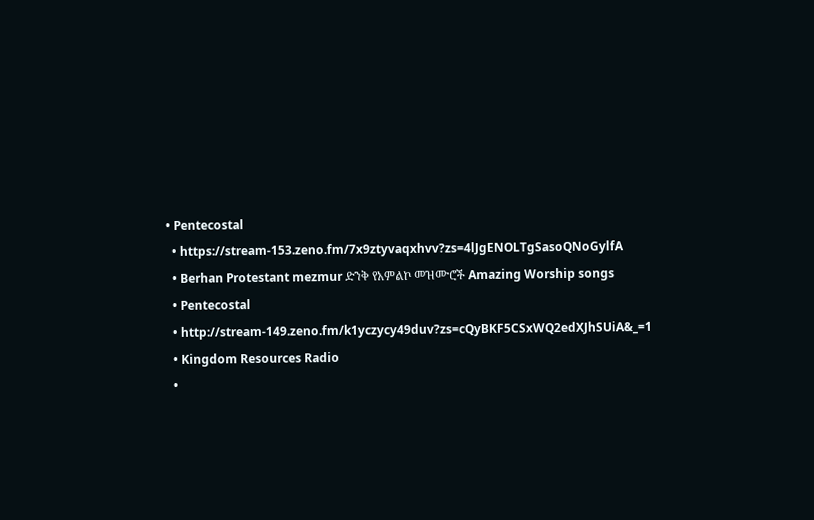• Pentecostal
  • https://stream-153.zeno.fm/7x9ztyvaqxhvv?zs=4lJgENOLTgSasoQNoGylfA
  • Berhan Protestant mezmur ድንቅ የአምልኮ መዝሙሮች Amazing Worship songs
  • Pentecostal
  • http://stream-149.zeno.fm/k1yczycy49duv?zs=cQyBKF5CSxWQ2edXJhSUiA&_=1
  • Kingdom Resources Radio
  •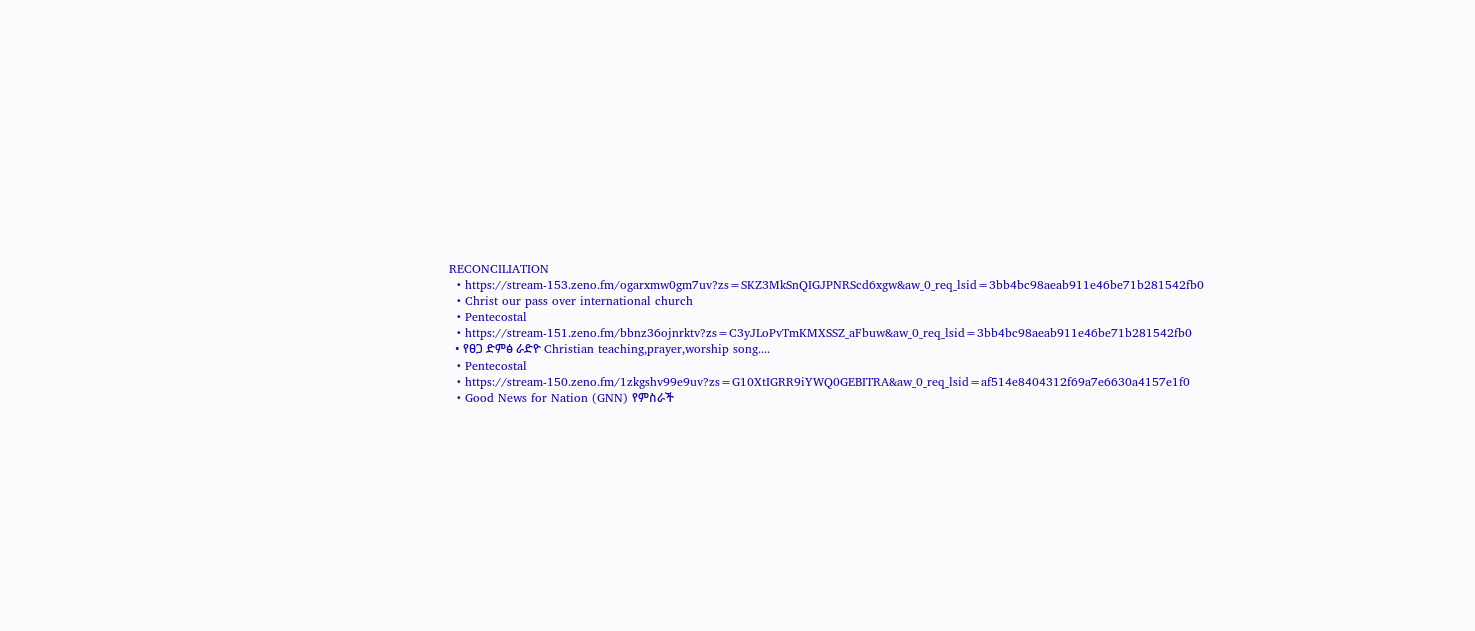RECONCILIATION
  • https://stream-153.zeno.fm/ogarxmw0gm7uv?zs=SKZ3MkSnQIGJPNRScd6xgw&aw_0_req_lsid=3bb4bc98aeab911e46be71b281542fb0
  • Christ our pass over international church
  • Pentecostal
  • https://stream-151.zeno.fm/bbnz36ojnrktv?zs=C3yJLoPvTmKMXSSZ_aFbuw&aw_0_req_lsid=3bb4bc98aeab911e46be71b281542fb0
  • የፀጋ ድምፅ ራድዮ Christian teaching,prayer,worship song....
  • Pentecostal
  • https://stream-150.zeno.fm/1zkgshv99e9uv?zs=G10XtIGRR9iYWQ0GEBITRA&aw_0_req_lsid=af514e8404312f69a7e6630a4157e1f0
  • Good News for Nation (GNN) የምስራች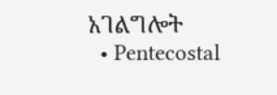አገልግሎት
  • Pentecostal